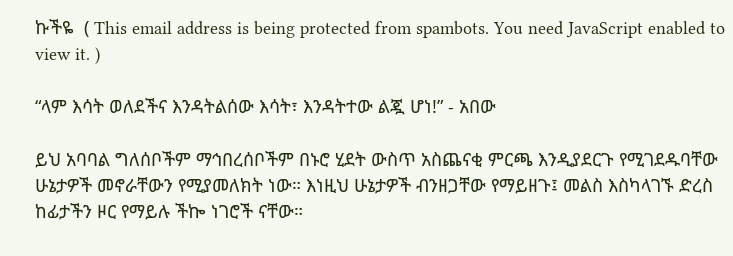ኩችዬ  ( This email address is being protected from spambots. You need JavaScript enabled to view it. )

“ላም እሳት ወለደችና እንዳትልሰው እሳት፣ እንዳትተው ልጇ ሆነ!” - አበው

ይህ አባባል ግለሰቦችም ማኅበረሰቦችም በኑሮ ሂደት ውስጥ አስጨናቂ ምርጫ እንዲያደርጉ የሚገደዱባቸው ሁኔታዎች መኖራቸውን የሚያመለክት ነው። እነዚህ ሁኔታዎች ብንዘጋቸው የማይዘጉ፤ መልስ እስካላገኙ ድረስ ከፊታችን ዞር የማይሉ ችኰ ነገሮች ናቸው።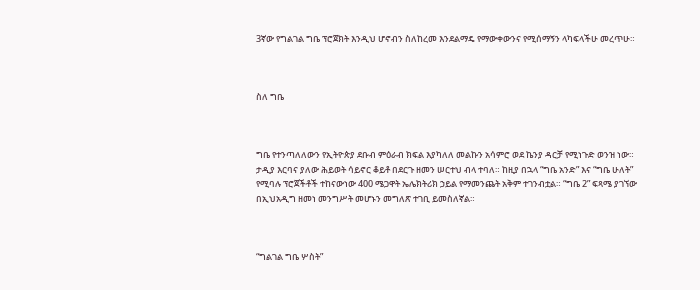3ኛው የግልገል ግቤ ፕሮጀክት እንዲህ ሆኖብን ስለከረመ እንደልማዴ የማውቀውንና የሚሰማኝን ላካፍላችሁ መረጥሁ።



ስለ ግቤ



ግቤ የተንጣለለውን የኢትዮጵያ ደቡብ ምዕራብ ክፍል እያካለለ መልኩን አሳምሮ ወደ ኬንያ ዳርቻ የሚነጉድ ወንዝ ነው። ታዲያ እርባና ያለው ሕይወት ሳይኖር ቆይቶ በደርጉ ዘመን ሠርተህ ብላ ተባለ። ከዚያ በኋላ “ግቤ አንድ” እና “ግቤ ሁለት” የሚባሉ ፕሮጀችቶች ተከናውነው 400 ሜጋዋት ኤሌክትሪክ ኃይል የማመንጨት አቅም ተገንብቷል። “ግቤ 2” ፍጻሜ ያገኘው በኢህአዲግ ዘመነ መንግሥት መሆኑን መግለጽ ተገቢ ይመስለኛል።



“ግልገል ግቤ ሦስት”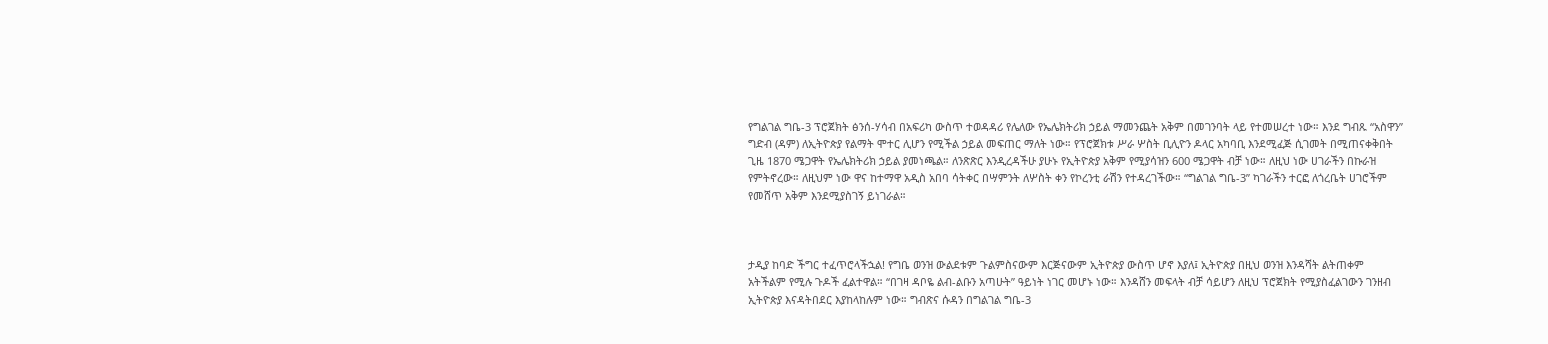የግልገል ግቤ-3 ፕሮጀክት ፅንሰ-ሃሳብ በአፍሪካ ውስጥ ተወዳዳሪ የሌለው የኤሌክትሪክ ኃይል ማመንጨት አቅም በመገንባት ላይ የተመሠረተ ነው። እንደ ግብጹ “አስዋን” ግድብ (ዳም) ለኢትዮጵያ የልማት ሞተር ሊሆን የሚችል ኃይል መፍጠር ማለት ነው። የፕሮጀክቱ ሥራ ሦስት ቢሊዮን ዶላር አካባቢ እንደሚፈጅ ሲገመት በሚጠናቀቅበት ጊዜ 1870 ሜጋዋት የኤሌክትሪክ ኃይል ያመነጫል። ለንጽጽር እንዲረዳችሁ ያሁኑ የኢትዮጵያ አቅም የሚያሳዝን 600 ሜጋዋት ብቻ ነው። ለዚህ ነው ሀገራችን በኩራዝ የምትኖረው። ለዚህም ነው ዋና ከተማዋ አዲስ አበባ ሳትቀር በሣምንት ለሦስት ቀን የኮረንቲ ራሽን የተዳረገችው። “ግልገል ግቤ-3” ካገራችን ተርፎ ለጎረቤት ሀገሮችም የመሸጥ አቅም እንደሚያስገኝ ይነገራል።



ታዲያ ከባድ ችግር ተፈጥሮላችኋል! የግቤ ወንዝ ውልደቱም ጉልምስናውም እርጅናውም ኢትዮጵያ ውስጥ ሆኖ እያለ፤ ኢትዮጵያ በዚህ ወንዝ እንዳሻት ልትጠቀም አትችልም የሚሉ ጉዶች ፈልተዋል። “በገዛ ዳቦዬ ልብ-ልቡን አጣሁት” ዓይነት ነገር መሆኑ ነው። እንዳሸን መፍላት ብቻ ሳይሆን ለዚህ ፕሮጀክት የሚያስፈልገውን ገንዘብ ኢትዮጵያ እናዳትበደር እያከላከሉም ነው። ግብጽና ሱዳን በግልገል ግቤ-3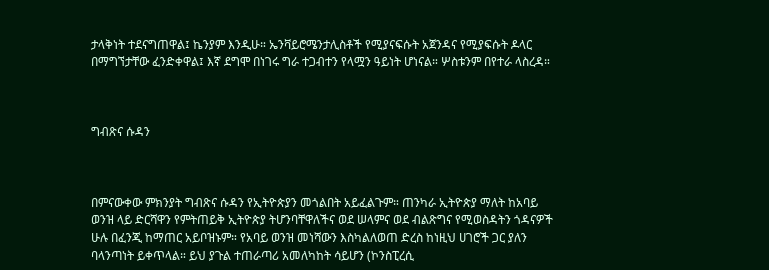ታላቅነት ተደናግጠዋል፤ ኬንያም እንዲሁ። ኤንቫይሮሜንታሊስቶች የሚያናፍሱት አጀንዳና የሚያፍሱት ዶላር በማግኘታቸው ፈንድቀዋል፤ እኛ ደግሞ በነገሩ ግራ ተጋብተን የላሟን ዓይነት ሆነናል። ሦስቱንም በየተራ ላስረዳ።



ግብጽና ሱዳን



በምናውቀው ምክንያት ግብጽና ሱዳን የኢትዮጵያን መጎልበት አይፈልጉም። ጠንካራ ኢትዮጵያ ማለት ከአባይ ወንዝ ላይ ድርሻዋን የምትጠይቅ ኢትዮጵያ ትሆንባቸዋለችና ወደ ሠላምና ወደ ብልጽግና የሚወስዳትን ጎዳናዎች ሁሉ በፈንጂ ከማጠር አይቦዝኑም። የአባይ ወንዝ መነሻውን እስካልለወጠ ድረስ ከነዚህ ሀገሮች ጋር ያለን ባላንጣነት ይቀጥላል። ይህ ያጉል ተጠራጣሪ አመለካከት ሳይሆን (ኮንስፒረሲ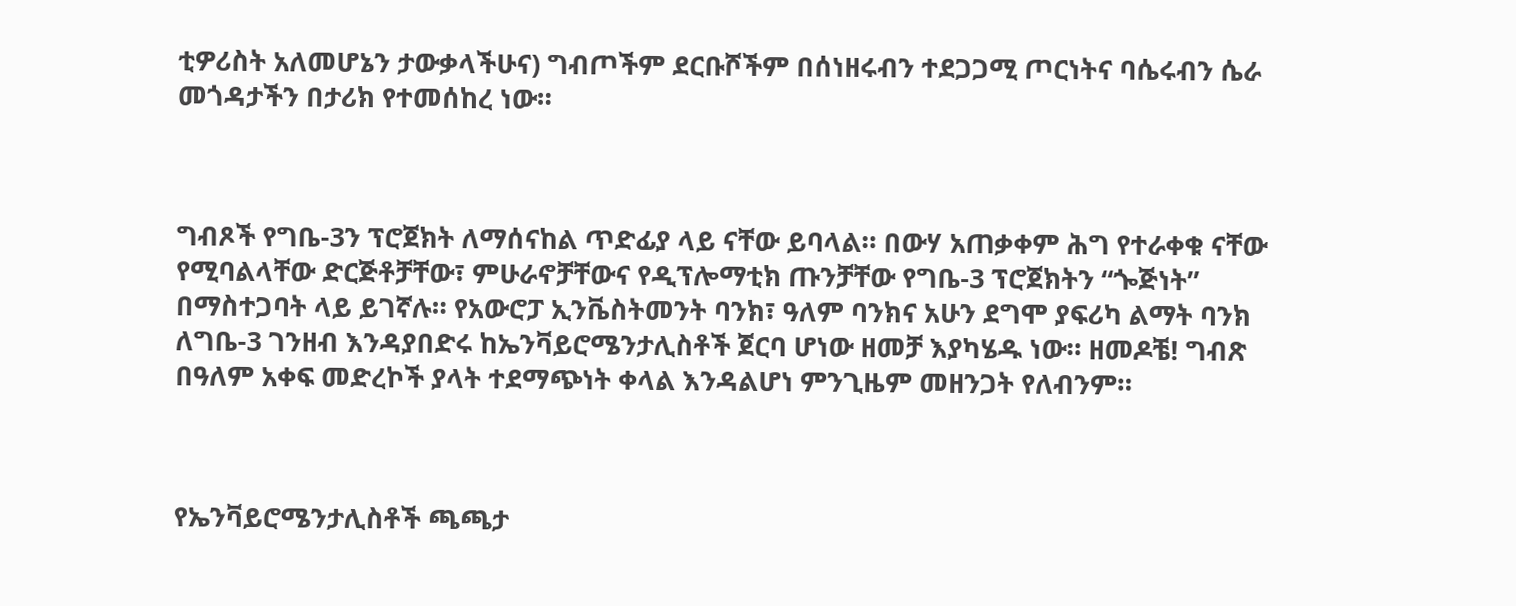ቲዎሪስት አለመሆኔን ታውቃላችሁና) ግብጦችም ደርቡሾችም በሰነዘሩብን ተደጋጋሚ ጦርነትና ባሴሩብን ሴራ መጎዳታችን በታሪክ የተመሰከረ ነው።



ግብጾች የግቤ-3ን ፕሮጀክት ለማሰናከል ጥድፊያ ላይ ናቸው ይባላል። በውሃ አጠቃቀም ሕግ የተራቀቁ ናቸው የሚባልላቸው ድርጅቶቻቸው፣ ምሁራኖቻቸውና የዲፕሎማቲክ ጡንቻቸው የግቤ-3 ፕሮጀክትን “ጐጅነት” በማስተጋባት ላይ ይገኛሉ። የአውሮፓ ኢንቬስትመንት ባንክ፣ ዓለም ባንክና አሁን ደግሞ ያፍሪካ ልማት ባንክ ለግቤ-3 ገንዘብ እንዳያበድሩ ከኤንቫይሮሜንታሊስቶች ጀርባ ሆነው ዘመቻ እያካሄዱ ነው። ዘመዶቼ! ግብጽ በዓለም አቀፍ መድረኮች ያላት ተደማጭነት ቀላል እንዳልሆነ ምንጊዜም መዘንጋት የለብንም።



የኤንቫይሮሜንታሊስቶች ጫጫታ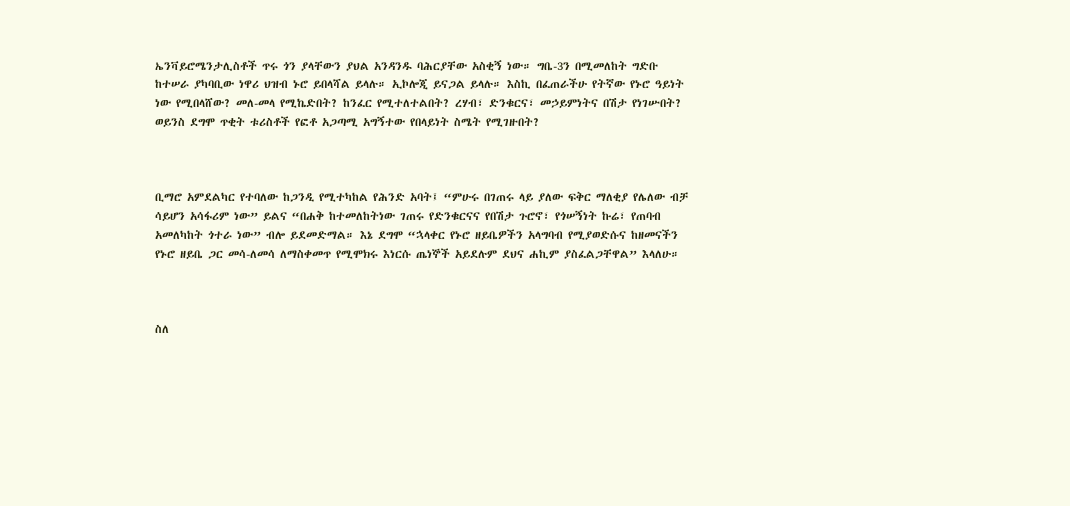ኤንቫይሮሜንታሊስቶች ጥሩ ጎን ያላቸውን ያህል አንዳንዱ ባሕርያቸው አስቂኝ ነው። ግቤ-3ን በሚመለከት ግድቡ ከተሠራ ያካባቢው ነዋሪ ህዝብ ኑሮ ይበላሻል ይላሉ። ኢኮሎጂ ይናጋል ይላሉ። እስኪ በፈጠራችሁ የትኛው የኑሮ ዓይነት ነው የሚበላሸው? መለ-መላ የሚኬድበት? ከንፈር የሚተለተልበት? ረሃብ፣ ድንቁርና፣ መኃይምነትና በሽታ የነገሡበት? ወይንስ ደግሞ ጥቂት ቱሪስቶች የፎቶ አጋጣሚ አግኝተው የበላይነት ስሜት የሚገዙበት?



ቢማሮ አምደልካር የተባለው ከጋንዲ የሚተካከል የሕንድ አባት፤ “ምሁሩ በገጠሩ ላይ ያለው ፍቅር ማለቂያ የሌለው ብቻ ሳይሆን አሳፋሪም ነው” ይልና “በሐቅ ከተመለከትነው ገጠሩ የድንቁርናና የበሽታ ጉሮኖ፣ የጎሠኝነት ኩሬ፣ የጠባብ አመለካከት ጎተራ ነው” ብሎ ይደመድማል። እኔ ደግሞ “ኋላቀር የኑሮ ዘይቤዎችን አላግባብ የሚያወድሱና ከዘመናችን የኑሮ ዘይቤ ጋር መሳ-ለመሳ ለማስቀመጥ የሚሞክሩ እነርሱ ጤነኞች አይደሉም ደህና ሐኪም ያስፈልጋቸዋል” እላለሁ።



ስለ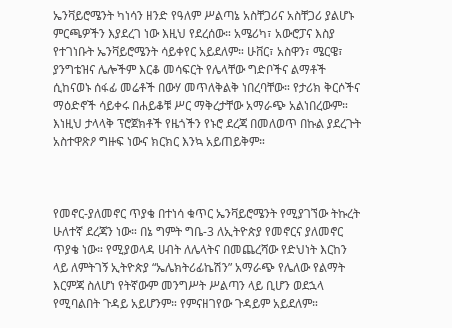ኤንቫይሮሜንት ካነሳን ዘንድ የዓለም ሥልጣኔ አስቸጋሪና አስቸጋሪ ያልሆኑ ምርጫዎችን እያደረገ ነው እዚህ የደረሰው። አሜሪካ፣ አውሮፓና እስያ የተገነቡት ኤንቫይሮሜንት ሳይቀየር አይደለም። ሁቨር፣ አስዋን፣ ሜርዌ፣ ያንግቴዝና ሌሎችም እርቆ መሳፍርት የሌላቸው ግድቦችና ልማቶች ሲከናወኑ ሰፋፊ መሬቶች በውሃ መጥለቅልቅ ነበረባቸው። የታሪክ ቅርሶችና ማዕድኖች ሳይቀሩ በሐይቆቹ ሥር ማቅረታቸው አማራጭ አልነበረውም። እነዚህ ታላላቅ ፕሮጀክቶች የዜጎችን የኑሮ ደረጃ በመለወጥ በኩል ያደረጉት አስተዋጽዖ ግዙፍ ነውና ክርክር እንኳ አይጠይቅም።



የመኖር-ያለመኖር ጥያቄ በተነሳ ቁጥር ኤንቫይሮሜንት የሚያገኘው ትኩረት ሁለተኛ ደረጃን ነው። በኔ ግምት ግቤ-3 ለኢትዮጵያ የመኖርና ያለመኖር ጥያቄ ነው። የሚያወላዳ ሀብት ለሌላትና በመጨረሻው የድህነት እርከን ላይ ለምትገኝ ኢትዮጵያ “ኤሌክትሪፊኬሽን” አማራጭ የሌለው የልማት እርምጃ ስለሆነ የትኛውም መንግሥት ሥልጣን ላይ ቢሆን ወደኋላ የሚባልበት ጉዳይ አይሆንም። የምናዘገየው ጉዳይም አይደለም።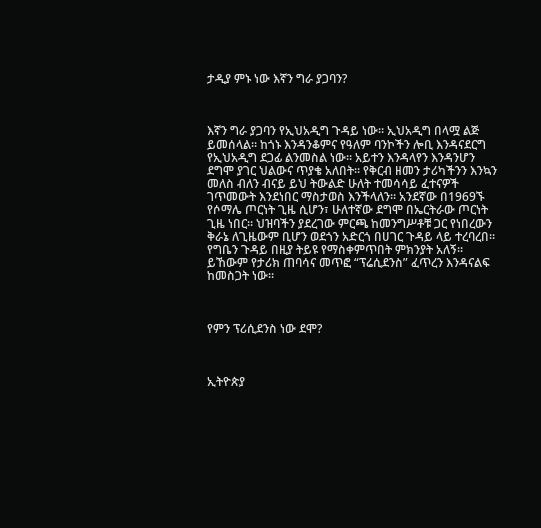ታዲያ ምኑ ነው እኛን ግራ ያጋባን?



እኛን ግራ ያጋባን የኢህአዲግ ጉዳይ ነው። ኢህአዲግ በላሟ ልጅ ይመሰላል። ከጎኑ እንዳንቆምና የዓለም ባንኮችን ሎቢ እንዳናደርግ የኢህአዲግ ደጋፊ ልንመስል ነው። አይተን እንዳላየን እንዳንሆን ደግሞ ያገር ህልውና ጥያቄ አለበት። የቅርብ ዘመን ታሪካችንን እንኳን መለስ ብለን ብናይ ይህ ትውልድ ሁለት ተመሳሳይ ፈተናዎች ገጥመውት እንደነበር ማስታወስ እንችላለን። አንደኛው በ1969ኙ የሶማሌ ጦርነት ጊዜ ሲሆን፣ ሁለተኛው ደግሞ በኤርትራው ጦርነት ጊዜ ነበር። ህዝባችን ያደረገው ምርጫ ከመንግሥቶቹ ጋር የነበረውን ቅራኔ ለጊዜውም ቢሆን ወደጎን አድርጎ በሀገር ጉዳይ ላይ ተረባረበ። የግቤን ጉዳይ በዚያ ትይዩ የማስቀምጥበት ምክንያት አለኝ። ይኸውም የታሪክ ጠባሳና መጥፎ “ፕሬሲደንስ” ፈጥረን እንዳናልፍ ከመስጋት ነው።



የምን ፕሪሲደንስ ነው ደሞ?



ኢትዮጵያ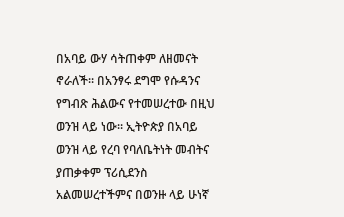በአባይ ውሃ ሳትጠቀም ለዘመናት ኖራለች። በአንፃሩ ደግሞ የሱዳንና የግብጽ ሕልውና የተመሠረተው በዚህ ወንዝ ላይ ነው። ኢትዮጵያ በአባይ ወንዝ ላይ የረባ የባለቤትነት መብትና ያጠቃቀም ፕሪሲደንስ አልመሠረተችምና በወንዙ ላይ ሁነኛ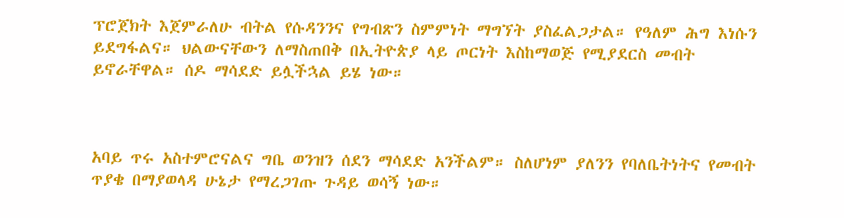ፕሮጀክት እጀምራለሁ ብትል የሱዳንንና የግብጽን ስምምነት ማግኘት ያስፈልጋታል። የዓለም ሕግ እነሱን ይደግፋልና። ህልውናቸውን ለማስጠበቅ በኢትዮጵያ ላይ ጦርነት እስከማወጅ የሚያደርስ መብት ይኖራቸዋል። ሰዶ ማሳደድ ይሏችኋል ይሄ ነው።



አባይ ጥሩ አስተምሮናልና ግቤ ወንዝን ሰደን ማሳደድ አንችልም። ስለሆነም ያለንን የባለቤትነትና የመብት ጥያቄ በማያወላዳ ሁኔታ የማረጋገጡ ጉዳይ ወሳኝ ነው።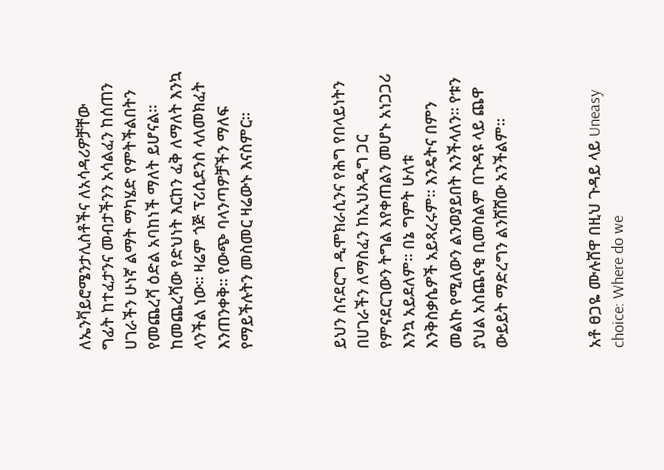ለኤንቫይሮሜንታሊስቶችና ለአሳዳሪዎቻቸው ግፊት ከተፈታንና መብታችንን አሳልፈን ከሰጠን ሀገራችን ሁነኛ ልማት ማካሄድ የምትችልበትን የመጨረሻ ዕድል አባከነች ማለት ይሆናል። ከመጨረሻው የድህነት እርከን ፈቅ ለማለት እንኳ ላንችል ነው። ዛሬም ጎጅ ፕሪሲደንስ ላለመክፈት እንጠንቀቅ። የውጭ ባላንጣዎቻችን ማለፍ የማይችሉትን መስመር ዛሬውኑ እናስምር።



ይህን ስናደርግ ዲሞክራሲንና የሕግ የበላይነትን በሀገራችን ለማስፈን ከኢህአዲግ ጋር የምናደርገውን ትግል እየቀጠልን መሆኑ አነጋጋሪ እንኳ አይደለም። በኔ ግምት ሁለቱ እንቅስቃሴዎች አይጻረሩም። እንዴትና በምን መልኩ የሚለውን ልንወያይበት እንችላለን። የቱን ያህል አስጨናቂ ቢመስልም በጉዳዩ ላይ ጨዋ ውይይት ማድረግን ልንሸሸው አንችልም።



አቶ ፀጋዬ ሙሉሸዋ በዚህ ጉዳይ ላይ Uneasy choice: Where do we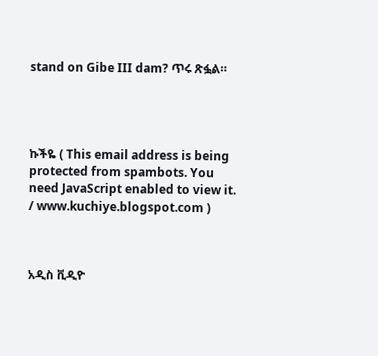stand on Gibe III dam? ጥሩ ጽፏል።




ኩችዬ ( This email address is being protected from spambots. You need JavaScript enabled to view it. / www.kuchiye.blogspot.com )



አዲስ ቪዲዮ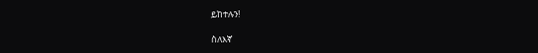ይከተሉን!

ስለእኛ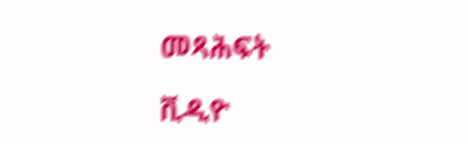መጻሕፍት

ቪዲዮ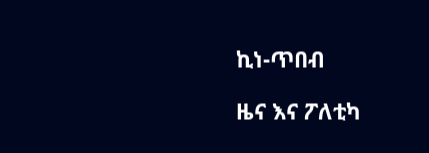ኪነ-ጥበብ

ዜና እና ፖለቲካ